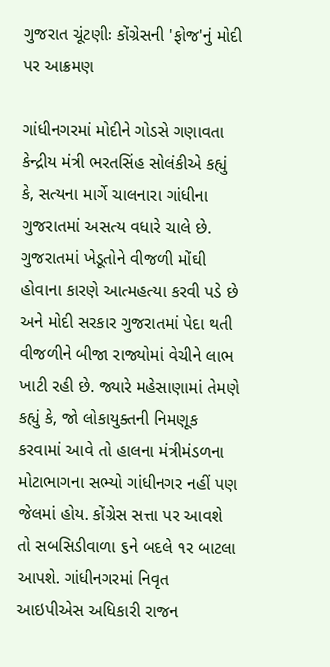ગુજરાત ચૂંટણીઃ કોંગ્રેસની 'ફોજ'નું મોદી પર આક્રમણ

ગાંધીનગરમાં મોદીને ગોડસે ગણાવતા કેન્દ્રીય મંત્રી ભરતસિંહ સોલંકીએ કહ્યું કે, સત્યના માર્ગે ચાલનારા ગાંધીના ગુજરાતમાં અસત્ય વધારે ચાલે છે. ગુજરાતમાં ખેડૂતોને વીજળી મોંઘી હોવાના કારણે આત્મહત્યા કરવી પડે છે અને મોદી સરકાર ગુજરાતમાં પેદા થતી વીજળીને બીજા રાજ્યોમાં વેચીને લાભ ખાટી રહી છે. જ્યારે મહેસાણામાં તેમણે કહ્યું કે, જો લોકાયુક્તની નિમણૂક કરવામાં આવે તો હાલના મંત્રીમંડળના મોટાભાગના સભ્યો ગાંધીનગર નહીં પણ જેલમાં હોય. કોંગ્રેસ સત્તા પર આવશે તો સબસિડીવાળા ૬ને બદલે ૧ર બાટલા આપશે. ગાંધીનગરમાં નિવૃત આઇપીએસ અધિકારી રાજન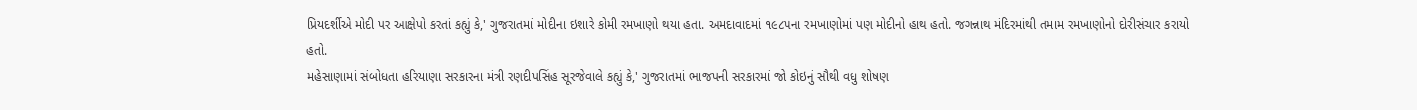પ્રિયદર્શીએ મોદી પર આક્ષેપો કરતાં કહ્યું કે,' ગુજરાતમાં મોદીના ઇશારે કોમી રમખાણો થયા હતા. અમદાવાદમાં ૧૯૮૫ના રમખાણોમાં પણ મોદીનો હાથ હતો. જગન્નાથ મંદિરમાંથી તમામ રમખાણોનો દોરીસંચાર કરાયો હતો.
મહેસાણામાં સંબોધતા હરિયાણા સરકારના મંત્રી રણદીપસિંહ સૂરજેવાલે કહ્યું કે,' ગુજરાતમાં ભાજપની સરકારમાં જો કોઇનું સૌથી વધુ શોષણ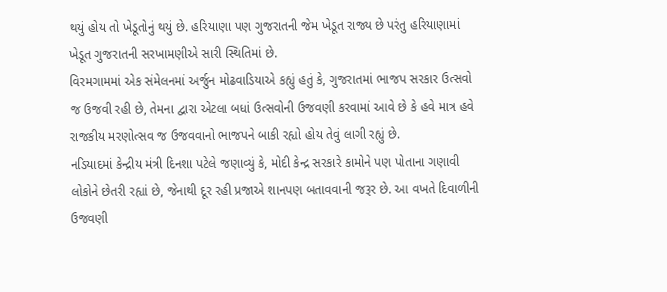થયું હોય તો ખેડૂતોનું થયું છે. હરિયાણા પણ ગુજરાતની જેમ ખેડૂત રાજ્ય છે પરંતુ હરિયાણામાં ખેડૂત ગુજરાતની સરખામણીએ સારી સ્થિતિમાં છે.
વિરમગામમાં એક સંમેલનમાં અર્જુન મોઢવાડિયાએ કહ્યું હતું કે, ગુજરાતમાં ભાજપ સરકાર ઉત્સવો જ ઉજવી રહી છે, તેમના દ્વારા એટલા બધાં ઉત્સવોની ઉજવણી કરવામાં આવે છે કે હવે માત્ર હવે રાજકીય મરણોત્સવ જ ઉજવવાનો ભાજપને બાકી રહ્યો હોય તેવું લાગી રહ્યું છે.
નડિયાદમાં કેન્દ્રીય મંત્રી દિનશા પટેલે જણાવ્યું કે, મોદી કેન્દ્ર સરકારે કામોને પણ પોતાના ગણાવી લોકોને છેતરી રહ્યાં છે, જેનાથી દૂર રહી પ્રજાએ શાનપણ બતાવવાની જરૂર છે. આ વખતે દિવાળીની ઉજવણી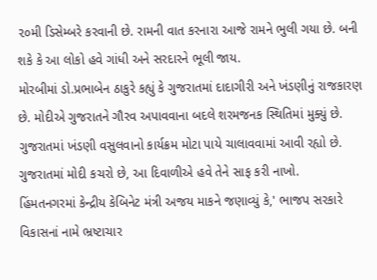૨૦મી ડિસેમ્બરે કરવાની છે. રામની વાત કરનારા આજે રામને ભુલી ગયા છે. બની શકે કે આ લોકો હવે ગાંધી અને સરદારને ભૂલી જાય.
મોરબીમાં ડો.પ્રભાબેન ઠાકુરે કહ્યું કે ગુજરાતમાં દાદાગીરી અને ખંડણીનું રાજકારણ છે. મોદીએ ગુજરાતને ગૌરવ અપાવવાના બદલે શરમજનક સ્થિતિમાં મુક્યું છે. ગુજરાતમાં ખંડણી વસુલવાનો કાર્યક્રમ મોટા પાયે ચાલાવવામાં આવી રહ્યો છે. ગુજરાતમાં મોદી કચરો છે, આ દિવાળીએ હવે તેને સાફ કરી નાખો.
હિંમતનગરમાં કેન્દ્રીય કેબિનેટ મંત્રી અજય માકને જણાવ્યું કે,' ભાજપ સરકારે વિકાસનાં નામે ભ્રષ્ટાચાર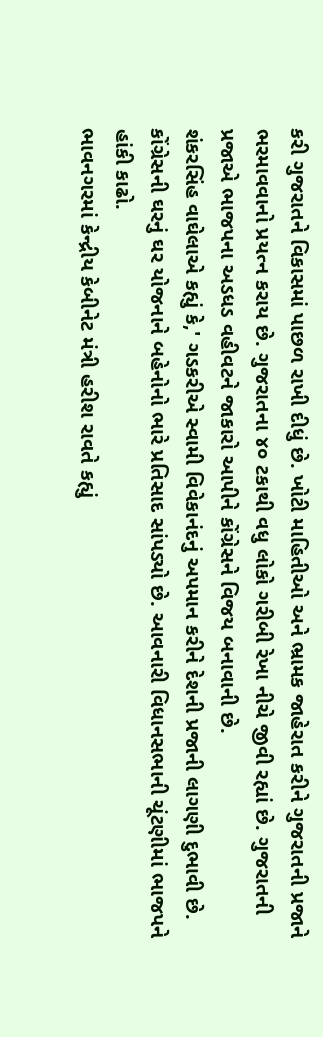કરી ગુજરાતને વિકાસમાં પાછળ રાખી દીધું છે. ખોટી માહિતીઓ અને ભ્રામક જાહેરાત કરીને ગુજરાતની પ્રજાને ભરમાવવાનો પ્રયત્ન કરાય છે. ગુજરાતના ૪૦ ટકાથી વધુ લોકો ગરીબી રેખા નીચે જીવી રહ્યાં છે. ગુજરાતની પ્રજાએ ભાજપના અડધડ વહીવટને જાકારો આપીને કોંગ્રેસને વિજય બનાવાની છે.
શંકરસિંહ વાઘેલાએ કહ્યું કે,' ગડકરીએ સ્વામી વિવેકાનંદનું અપમાન કરીને દેશની પ્રજાની લાગણી દુભાવી છે. કોંગ્રેસની ઘરનું ઘર યોજનાને બહેનોનો ભારે પ્રતિસાદ સાંપડ્યો છે. આવનારી વિધાનસભાની ચૂંટણીમાં ભાજપને હાંકી કાઢો.
ભાવનગરમાં કેન્દ્રીય કેબીનેટ મંત્રી હરીશ રાવતે કહ્યું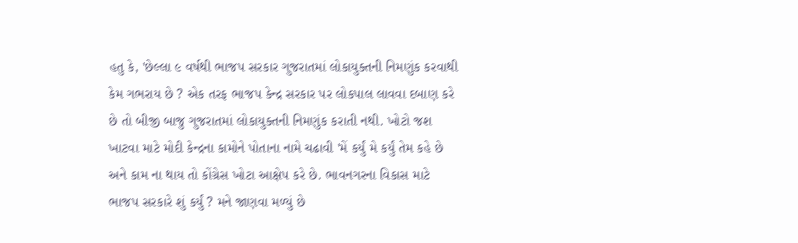હતુ કે, 'છેલ્લા ૯ વર્ષથી ભાજપ સરકાર ગુજરાતમાં લોકાયુક્તની નિમણુંક કરવાથી કેમ ગભરાય છે ? એક તરફ ભાજપ કેન્દ્ર સરકાર પર લોકપાલ લાવવા દબાણ કરે છે તો બીજી બાજુ ગુજરાતમાં લોકાયુક્તની નિમણુંક કરાતી નથી. ખોટો જશ ખાટવા માટે મોદી કેન્દ્રના કામોને પોતાના નામે ચઢાવી 'મેં કર્યું મે કર્યું તેમ કહે છે અને કામ ના થાય તો કોંગ્રેસ ખોટા આક્ષેપ કરે છે. ભાવનગરના વિકાસ માટે ભાજપ સરકારે શું કર્યું ? મને જાણવા મળ્યું છે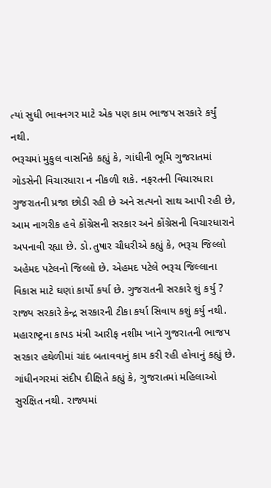ત્યાં સુધી ભાવનગર માટે એક પણ કામ ભાજપ સરકારે કર્યું નથી.
ભરૂચમાં મુકુલ વાસનિકે કહ્યું કે, ગાંધીની ભૂમિ ગુજરાતમાં ગોડસેની વિચારધારા ન નીકળી શકે. નફરતની વિચારધારા ગુજરાતની પ્રજા છોડી રહી છે અને સત્યનો સાથ આપી રહી છે, આમ નાગરીક હવે કોંગ્રેસની સરકાર અને કોંગ્રેસની વિચારધારાને અપનાવી રહ્યા છે. ડો.તુષાર ચૌધરીએ કહ્યું કે, ભરૂચ જિલ્લો અહેમદ પટેલનો જિલ્લો છે. એહમદ પટેલે ભરૂચ જિલ્લાના વિકાસ માટે ઘણાં કાર્યો કર્યા છે. ગુજરાતની સરકારે શું કર્યુ ? રાજ્ય સરકારે કેન્દ્ર સરકારની ટીકા કર્યા સિવાય કશું કર્યુ નથી. મહારાષ્ટ્રના કાપડ મંત્રી આરીફ નશીમ ખાને ગુજરાતની ભાજપ સરકાર હથેળીમાં ચાંદ બતાવવાનું કામ કરી રહી હોવાનું કહ્યું છે.
ગાંધીનગરમાં સંદીપ દીક્ષિતે કહ્યું કે, ગુજરાતમાં મહિલાઓ સુરક્ષિત નથી. રાજ્યમાં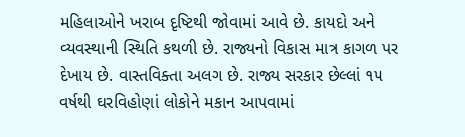મહિલાઓને ખરાબ દૃષ્ટિથી જોવામાં આવે છે. કાયદો અને વ્યવસ્થાની સ્થિતિ કથળી છે. રાજ્યનો વિકાસ માત્ર કાગળ પર દેખાય છે. વાસ્તવિક્તા અલગ છે. રાજ્ય સરકાર છેલ્લાં ૧૫ વર્ષથી ઘરવિહોણાં લોકોને મકાન આપવામાં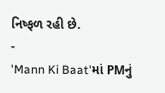નિષ્ફળ રહી છે.
-
'Mann Ki Baat'માં PMનું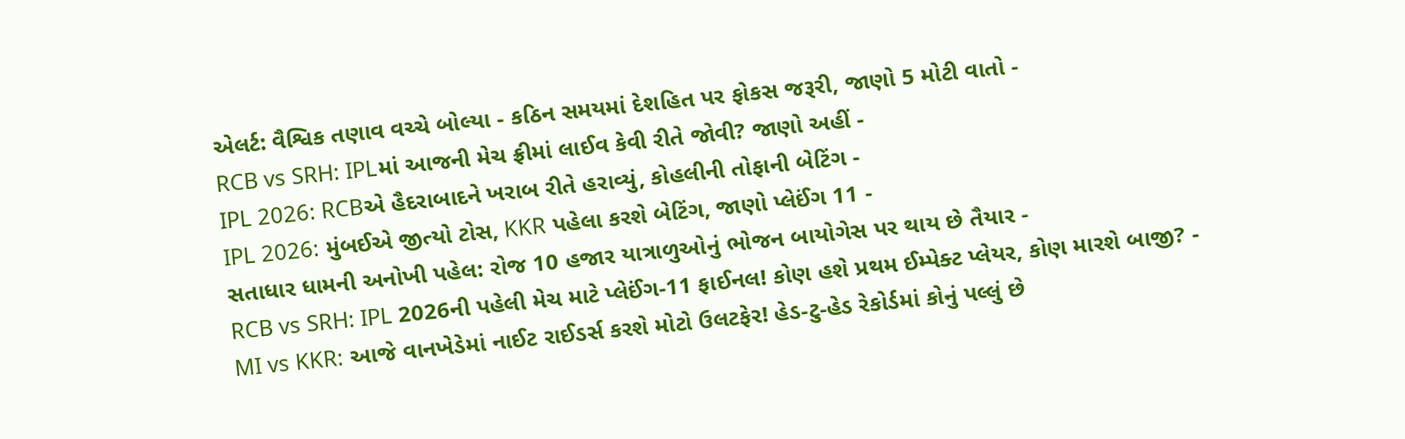એલર્ટ: વૈશ્વિક તણાવ વચ્ચે બોલ્યા - કઠિન સમયમાં દેશહિત પર ફોકસ જરૂરી, જાણો 5 મોટી વાતો -
RCB vs SRH: IPLમાં આજની મેચ ફ્રીમાં લાઈવ કેવી રીતે જોવી? જાણો અહીં -
IPL 2026: RCBએ હૈદરાબાદને ખરાબ રીતે હરાવ્યું, કોહલીની તોફાની બેટિંગ -
IPL 2026: મુંબઈએ જીત્યો ટોસ, KKR પહેલા કરશે બેટિંગ, જાણો પ્લેઈંગ 11 -
સતાધાર ધામની અનોખી પહેલ: રોજ 10 હજાર યાત્રાળુઓનું ભોજન બાયોગેસ પર થાય છે તૈયાર -
RCB vs SRH: IPL 2026ની પહેલી મેચ માટે પ્લેઈંગ-11 ફાઈનલ! કોણ હશે પ્રથમ ઈમ્પેક્ટ પ્લેયર, કોણ મારશે બાજી? -
MI vs KKR: આજે વાનખેડેમાં નાઈટ રાઈડર્સ કરશે મોટો ઉલટફેર! હેડ-ટુ-હેડ રેકોર્ડમાં કોનું પલ્લું છે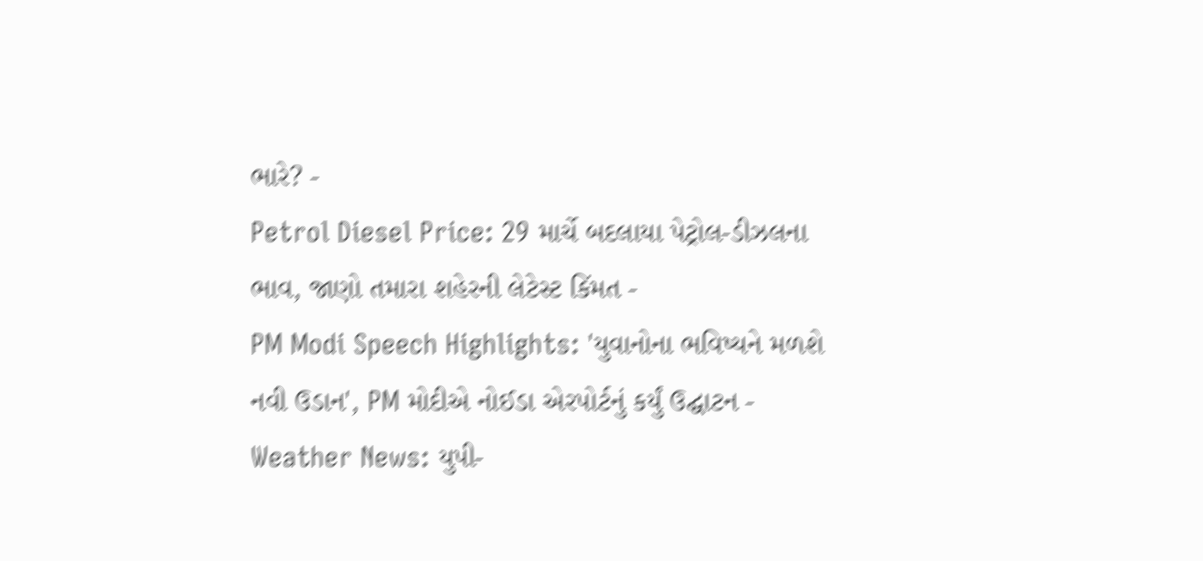ભારે? -
Petrol Diesel Price: 29 માર્ચે બદલાયા પેટ્રોલ-ડીઝલના ભાવ, જાણો તમારા શહેરની લેટેસ્ટ કિંમત -
PM Modi Speech Highlights: 'યુવાનોના ભવિષ્યને મળશે નવી ઉડાન', PM મોદીએ નોઈડા એરપોર્ટનું કર્યું ઉદ્ઘાટન -
Weather News: યુપી-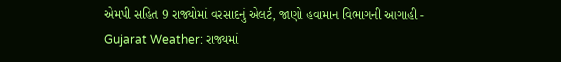એમપી સહિત 9 રાજ્યોમાં વરસાદનું એલર્ટ, જાણો હવામાન વિભાગની આગાહી -
Gujarat Weather: રાજ્યમાં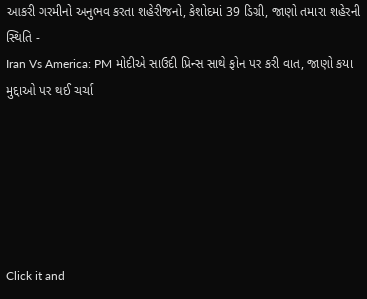આકરી ગરમીનો અનુભવ કરતા શહેરીજનો, કેશોદમાં 39 ડિગ્રી, જાણો તમારા શહેરની સ્થિતિ -
Iran Vs America: PM મોદીએ સાઉદી પ્રિન્સ સાથે ફોન પર કરી વાત, જાણો કયા મુદ્દાઓ પર થઈ ચર્ચા






Click it and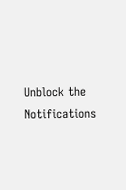Unblock the Notifications